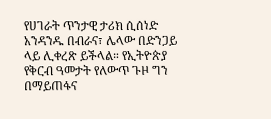የሀገራት ጥንታዊ ታሪክ ሲሰነድ አንዳንዱ በብራና፣ ሌላው በድንጋይ ላይ ሊቀረጽ ይችላል። የኢትዮጵያ የቅርብ ዓመታት የለውጥ ጉዞ ግን በማይጠፋና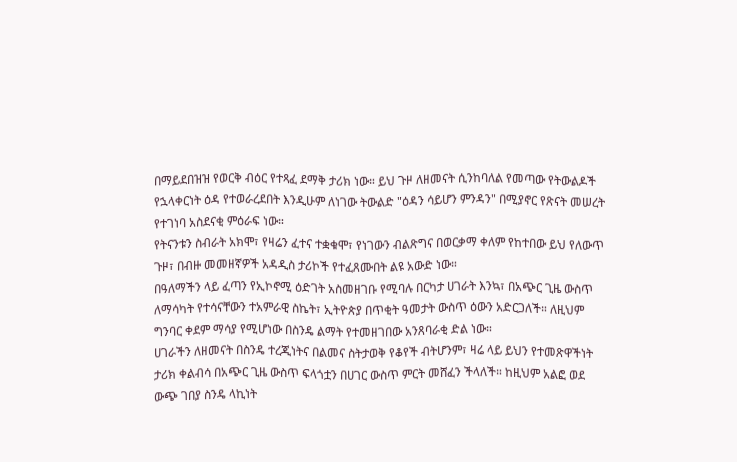በማይደበዝዝ የወርቅ ብዕር የተጻፈ ደማቅ ታሪክ ነው። ይህ ጉዞ ለዘመናት ሲንከባለል የመጣው የትውልዶች የኋላቀርነት ዕዳ የተወራረደበት እንዲሁም ለነገው ትውልድ "ዕዳን ሳይሆን ምንዳን" በሚያኖር የጽናት መሠረት የተገነባ አስደናቂ ምዕራፍ ነው።
የትናንቱን ስብራት አክሞ፣ የዛሬን ፈተና ተቋቁሞ፣ የነገውን ብልጽግና በወርቃማ ቀለም የከተበው ይህ የለውጥ ጉዞ፣ በብዙ መመዘኛዎች አዳዲስ ታሪኮች የተፈጸሙበት ልዩ አውድ ነው።
በዓለማችን ላይ ፈጣን የኢኮኖሚ ዕድገት አስመዘገቡ የሚባሉ በርካታ ሀገራት እንኳ፣ በአጭር ጊዜ ውስጥ ለማሳካት የተሳናቸውን ተአምራዊ ስኬት፣ ኢትዮጵያ በጥቂት ዓመታት ውስጥ ዕውን አድርጋለች። ለዚህም ግንባር ቀደም ማሳያ የሚሆነው በስንዴ ልማት የተመዘገበው አንጸባራቂ ድል ነው።
ሀገራችን ለዘመናት በስንዴ ተረጂነትና በልመና ስትታወቅ የቆየች ብትሆንም፣ ዛሬ ላይ ይህን የተመጽዋችነት ታሪክ ቀልብሳ በአጭር ጊዜ ውስጥ ፍላጎቷን በሀገር ውስጥ ምርት መሸፈን ችላለች። ከዚህም አልፎ ወደ ውጭ ገበያ ስንዴ ላኪነት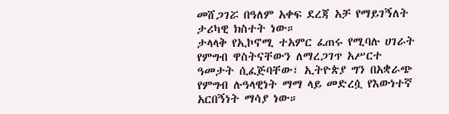መሸጋገሯ በዓለም አቀፍ ደረጃ አቻ የማይገኝለት ታሪካዊ ክስተት ነው።
ታላላቅ የኢኮኖሚ ተአምር ፈጠሩ የሚባሉ ሀገራት የምግብ ዋስትናቸውን ለማረጋገጥ አሥርተ ዓመታት ሲፈጅባቸው፣ ኢትዮጵያ ግን በአቋራጭ የምግብ ሉዓላዊነት ማማ ላይ መድረሷ የእውነተኛ አርበኝነት ማሳያ ነው።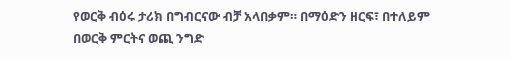የወርቅ ብዕሩ ታሪክ በግብርናው ብቻ አላበቃም። በማዕድን ዘርፍ፣ በተለይም በወርቅ ምርትና ወጪ ንግድ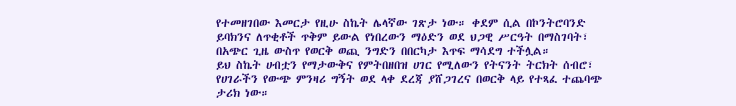የተመዘገበው እመርታ የዚሁ ስኬት ሌላኛው ገጽታ ነው። ቀደም ሲል በኮንትሮባንድ ይባክንና ለጥቂቶች ጥቅም ይውል የነበረውን ማዕድን ወደ ህጋዊ ሥርዓት በማስገባት፣ በአጭር ጊዜ ውስጥ የወርቅ ወጪ ንግድን በበርካታ እጥፍ ማሳደግ ተችሏል።
ይህ ስኬት ሀብቷን የማታውቅና የምትበዘበዝ ሀገር የሚለውን የትናንት ትርክት ሰብሮ፣ የሀገራችን የውጭ ምንዛሪ ግኝት ወደ ላቀ ደረጃ ያሸጋገረና በወርቅ ላይ የተጻፈ ተጨባጭ ታሪክ ነው።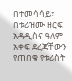በተመሳሳይ፣ በቱሪዝሙ ዘርፍ አዳዲስና ዓለም አቀፍ ደረጃቸውን የጠበቁ የቱሪስት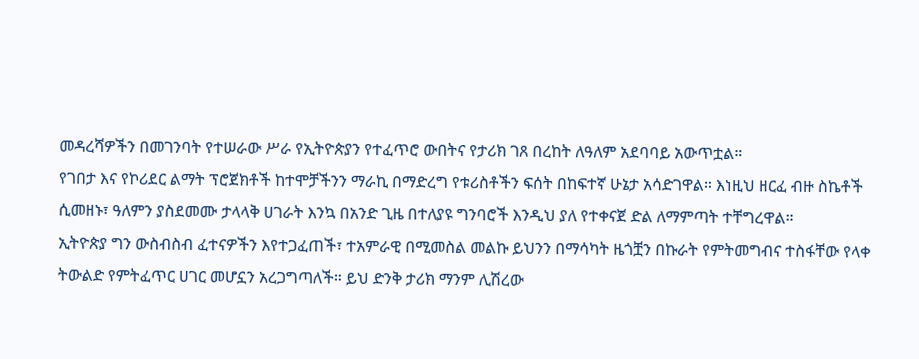መዳረሻዎችን በመገንባት የተሠራው ሥራ የኢትዮጵያን የተፈጥሮ ውበትና የታሪክ ገጸ በረከት ለዓለም አደባባይ አውጥቷል።
የገበታ እና የኮሪደር ልማት ፕሮጀክቶች ከተሞቻችንን ማራኪ በማድረግ የቱሪስቶችን ፍሰት በከፍተኛ ሁኔታ አሳድገዋል። እነዚህ ዘርፈ ብዙ ስኬቶች ሲመዘኑ፣ ዓለምን ያስደመሙ ታላላቅ ሀገራት እንኳ በአንድ ጊዜ በተለያዩ ግንባሮች እንዲህ ያለ የተቀናጀ ድል ለማምጣት ተቸግረዋል።
ኢትዮጵያ ግን ውስብስብ ፈተናዎችን እየተጋፈጠች፣ ተአምራዊ በሚመስል መልኩ ይህንን በማሳካት ዜጎቿን በኩራት የምትመግብና ተስፋቸው የላቀ ትውልድ የምትፈጥር ሀገር መሆኗን አረጋግጣለች። ይህ ድንቅ ታሪክ ማንም ሊሽረው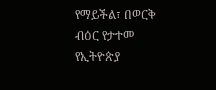የማይችል፣ በወርቅ ብዕር የታተመ የኢትዮጵያ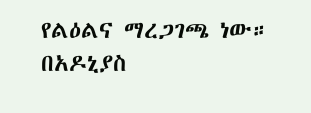የልዕልና ማረጋገጫ ነው።
በአዶኒያስ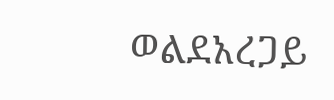ወልደአረጋይ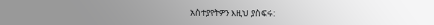አስተያየትዎን እዚህ ያስፍሩ: